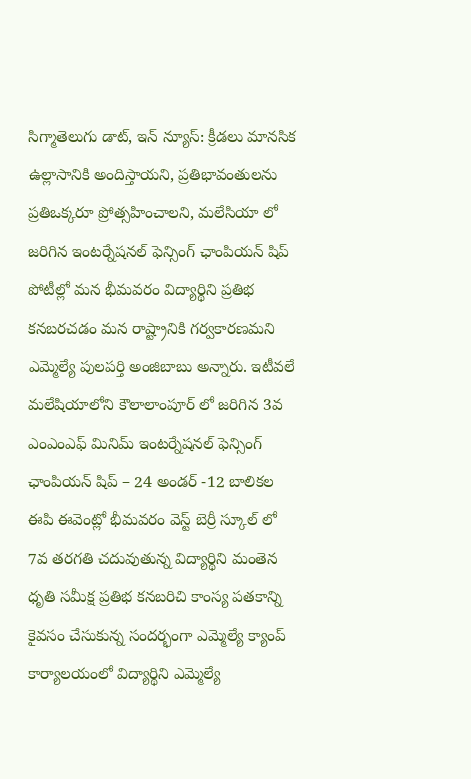సిగ్మాతెలుగు డాట్, ఇన్ న్యూస్: క్రీడలు మానసిక ఉల్లాసానికి అందిస్తాయని, ప్రతిభావంతులను ప్రతిఒక్కరూ ప్రోత్సహించాలని, మలేసియా లో జరిగిన ఇంటర్నేషనల్ ఫెన్సింగ్ ఛాంపియన్ షిప్ పోటీల్లో మన భీమవరం విద్యార్థిని ప్రతిభ కనబరచడం మన రాష్ట్రానికి గర్వకారణమని ఎమ్మెల్యే పులపర్తి అంజిబాబు అన్నారు. ఇటీవలే మలేషియాలోని కౌలాలాంపూర్ లో జరిగిన 3వ ఎంఎంఎఫ్ మినిమ్ ఇంటర్నేషనల్ ఫెన్సింగ్ ఛాంపియన్ షిప్ – 24 అండర్ -12 బాలికల ఈపి ఈవెంట్లో భీమవరం వెస్ట్ బెర్రీ స్కూల్ లో 7వ తరగతి చదువుతున్న విద్యార్థిని మంతెన ధృతి సమీక్ష ప్రతిభ కనబరిచి కాంస్య పతకాన్ని కైవసం చేసుకున్న సందర్భంగా ఎమ్మెల్యే క్యాంప్ కార్యాలయంలో విద్యార్థిని ఎమ్మెల్యే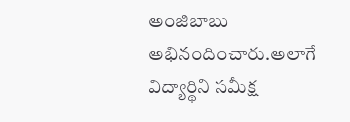అంజిబాబు అభినందించారు.అలాగే విద్యార్థిని సమీక్ష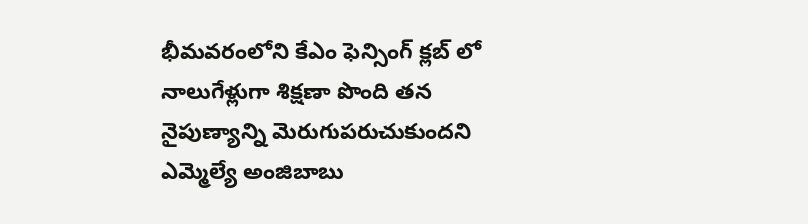భీమవరంలోని కేఎం ఫెన్సింగ్ క్లబ్ లో నాలుగేళ్లుగా శిక్షణా పొంది తన నైపుణ్యాన్ని మెరుగుపరుచుకుందని ఎమ్మెల్యే అంజిబాబు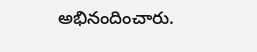అభినందించారు.